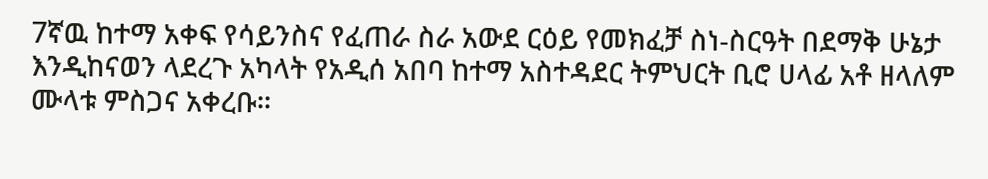7ኛዉ ከተማ አቀፍ የሳይንስና የፈጠራ ስራ አውደ ርዕይ የመክፈቻ ስነ-ስርዓት በደማቅ ሁኔታ እንዲከናወን ላደረጉ አካላት የአዲሰ አበባ ከተማ አስተዳደር ትምህርት ቢሮ ሀላፊ አቶ ዘላለም ሙላቱ ምስጋና አቀረቡ፡፡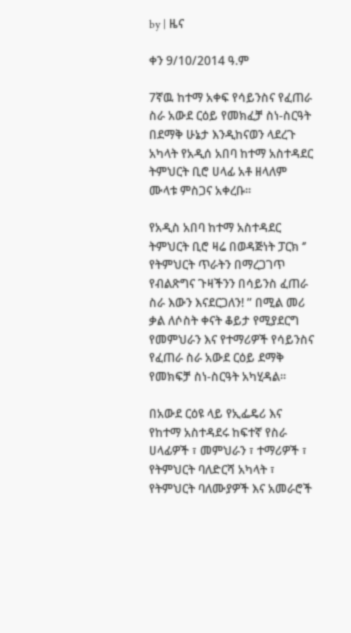by | ዜና

ቀን 9/10/2014 ዓ.ም

7ኛዉ ከተማ አቀፍ የሳይንስና የፈጠራ ስራ አውደ ርዕይ የመክፈቻ ስነ-ስርዓት በደማቅ ሁኔታ እንዲከናወን ላደረጉ አካላት የአዲሰ አበባ ከተማ አስተዳደር ትምህርት ቢሮ ሀላፊ አቶ ዘላለም ሙላቱ ምስጋና አቀረቡ፡፡

የአዲስ አበባ ከተማ አስተዳደር ትምህርት ቢሮ ዛሬ በወዳጅነት ፓርክ ‘’ የትምህርት ጥራትን በማረጋገጥ የብልጽግና ጉዛችንን በሳይንስ ፈጠራ ስራ እውን እናደርጋለን! ” በሚል መሪ ቃል ለሶስት ቀናት ቆይታ የሚያደርግ የመምህራን እና የተማሪዎች የሳይንስና የፈጠራ ስራ አውደ ርዕይ ደማቅ የመክፍቻ ስነ-ስርዓት አካሂዳል፡፡

በአውደ ርዕዩ ላይ የኢፌዴሪ እና የከተማ አስተዳደሩ ከፍተኛ የስራ ሀላፊዎች ፣ መምህራን ፣ ተማሪዎች ፣ የትምህርት ባለድርሻ አካላት ፣ የትምህርት ባለሙያዎች እና አመራሮች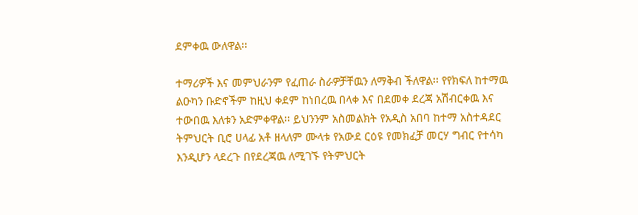ደምቀዉ ውለዋል፡፡

ተማሪዎች እና መምህራንም የፈጠራ ስራዎቻቸዉን ለማቅብ ችለዋል፡፡ የየክፍለ ከተማዉ ልዑካን ቡድኖችም ከዚህ ቀደም ከነበረዉ በላቀ እና በደመቀ ደረጃ አሽብርቀዉ እና ተውበዉ እለቱን አድምቀዋል፡፡ ይህንንም አስመልክት የአዲስ አበባ ከተማ አስተዳደር ትምህርት ቢሮ ሀላፊ አቶ ዘላለም ሙላቱ የአውደ ርዕዩ የመክፈቻ መርሃ ግብር የተሳካ እንዲሆን ላደረጉ በየደረጃዉ ለሚገኙ የትምህርት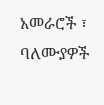አመራሮች ፣ ባለሙያዎች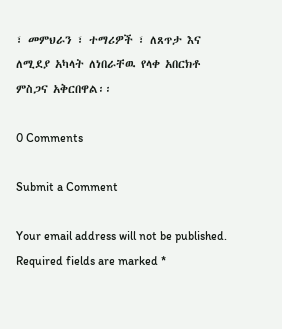፣ መምህራን ፣ ተማሪዎች ፣ ለጸጥታ እና ለሚደያ አካላት ለነበራቸዉ የላቀ አበርክቶ ምስጋና አቅርበዋል፡፡

0 Comments

Submit a Comment

Your email address will not be published. Required fields are marked *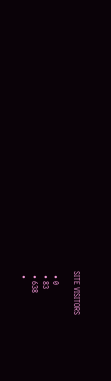SITE VISITORS

  • 0
  • 83
  • 638
  •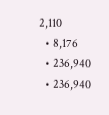2,110
  • 8,176
  • 236,940
  • 236,940